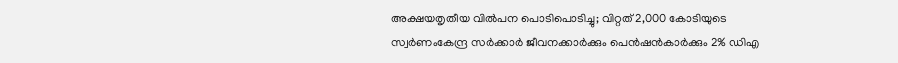അക്ഷയതൃതീയ വിൽപന പൊടിപൊടിച്ചു; വിറ്റത് 2,000 കോടിയുടെ സ്വർണംകേന്ദ്ര സർക്കാർ ജീവനക്കാർക്കും പെൻഷൻകാർക്കും 2% ഡിഎ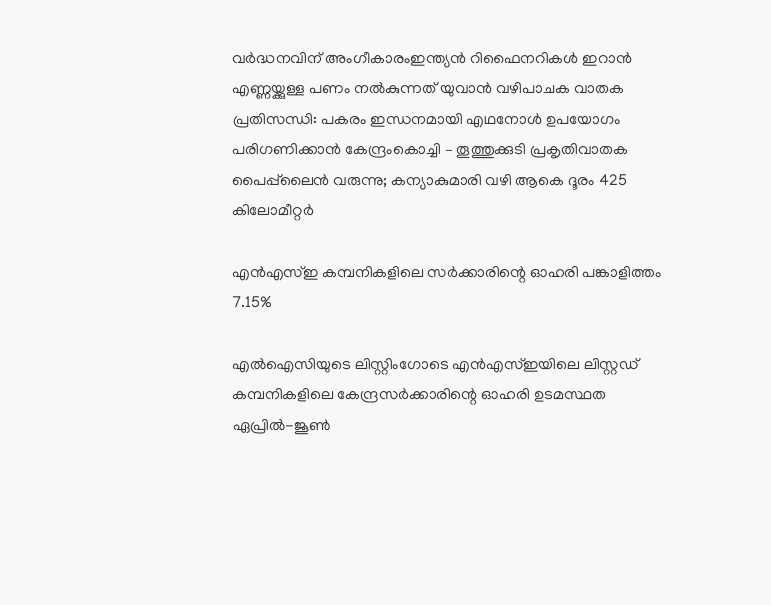വർദ്ധനവിന് അംഗീകാരംഇന്ത്യൻ റിഫൈനറികൾ ഇറാൻ എണ്ണയ്ക്കുള്ള പണം നൽകുന്നത് യുവാൻ വഴിപാചക വാതക പ്രതിസന്ധി: പകരം ഇന്ധനമായി എഥനോൾ ഉപയോഗം പരിഗണിക്കാൻ കേന്ദ്രംകൊച്ചി – തൂത്തുക്കുടി പ്രകൃതിവാതക പൈപ്പ്‍ലൈൻ വരുന്നു; കന്യാകുമാരി വഴി ആകെ ദൂരം 425 കിലോമീറ്റർ

എന്‍എസ്‌ഇ കമ്പനികളിലെ സര്‍ക്കാരിന്റെ ഓഹരി പങ്കാളിത്തം 7.15%

എല്‍ഐസിയുടെ ലിസ്റ്റിംഗോടെ എന്‍എസ്‌ഇയിലെ ലിസ്റ്റഡ്‌ കമ്പനികളിലെ കേന്ദ്രസര്‍ക്കാരിന്റെ ഓഹരി ഉടമസ്ഥത ഏപ്രില്‍-ജൂണ്‍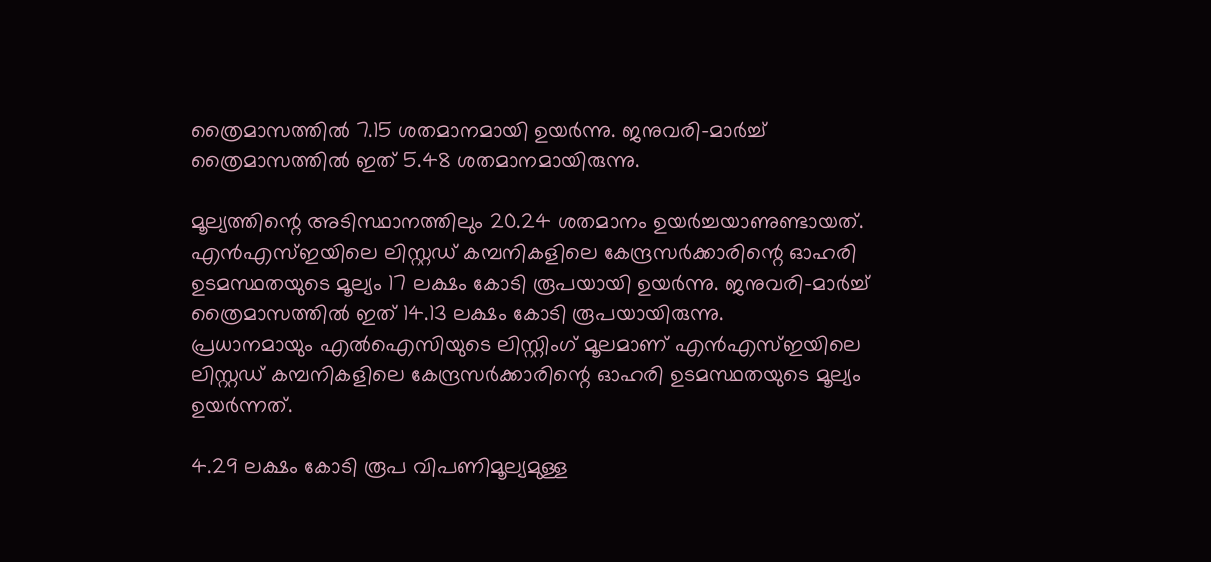ത്രൈമാസത്തില്‍ 7.15 ശതമാനമായി ഉയര്‍ന്നു. ജനുവരി-മാര്‍ച്ച്‌ ത്രൈമാസത്തില്‍ ഇത്‌ 5.48 ശതമാനമായിരുന്നു.

മൂല്യത്തിന്റെ അടിസ്ഥാനത്തിലും 20.24 ശതമാനം ഉയര്‍ച്ചയാണുണ്ടായത്‌. എന്‍എസ്‌ഇയിലെ ലിസ്റ്റഡ്‌ കമ്പനികളിലെ കേന്ദ്രസര്‍ക്കാരിന്റെ ഓഹരി ഉടമസ്ഥതയുടെ മൂല്യം 17 ലക്ഷം കോടി രൂപയായി ഉയര്‍ന്നു. ജനുവരി-മാര്‍ച്ച്‌ ത്രൈമാസത്തില്‍ ഇത്‌ 14.13 ലക്ഷം കോടി രൂപയായിരുന്നു.
പ്രധാനമായും എല്‍ഐസിയുടെ ലിസ്റ്റിംഗ്‌ മൂലമാണ്‌ എന്‍എസ്‌ഇയിലെ ലിസ്റ്റഡ്‌ കമ്പനികളിലെ കേന്ദ്രസര്‍ക്കാരിന്റെ ഓഹരി ഉടമസ്ഥതയുടെ മൂല്യം ഉയര്‍ന്നത്‌.

4.29 ലക്ഷം കോടി രൂപ വിപണിമൂല്യമുള്ള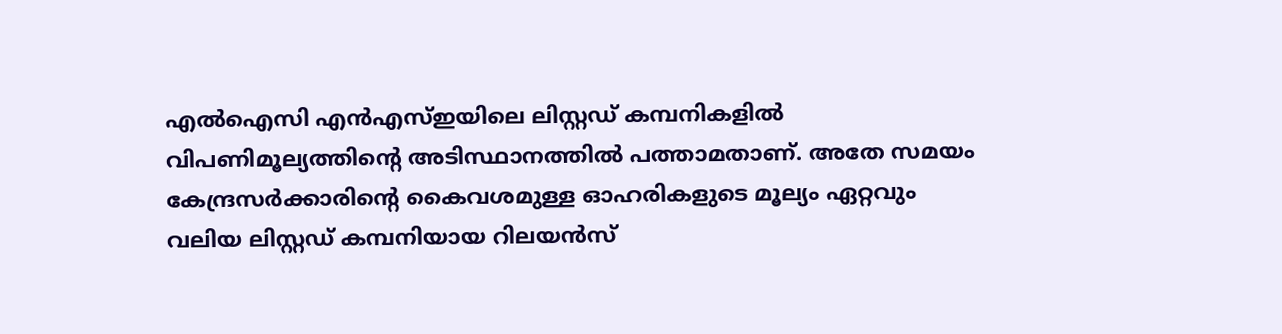എല്‍ഐസി എന്‍എസ്‌ഇയിലെ ലിസ്റ്റഡ്‌ കമ്പനികളില്‍ വിപണിമൂല്യത്തിന്റെ അടിസ്ഥാനത്തില്‍ പത്താമതാണ്‌. അതേ സമയം കേന്ദ്രസര്‍ക്കാരിന്റെ കൈവശമുള്ള ഓഹരികളുടെ മൂല്യം ഏറ്റവും വലിയ ലിസ്റ്റഡ്‌ കമ്പനിയായ റിലയന്‍സ്‌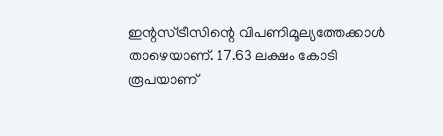ഇന്റസ്‌ട്രീസിന്റെ വിപണിമൂല്യത്തേക്കാള്‍ താഴെയാണ്‌. 17.63 ലക്ഷം കോടി രൂപയാണ്‌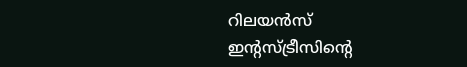റിലയന്‍സ്‌ ഇന്റസ്‌ട്രീസിന്റെ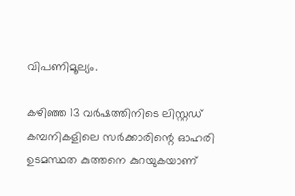വിപണിമൂല്യം.

കഴിഞ്ഞ 13 വര്‍ഷത്തിനിടെ ലിസ്റ്റഡ്‌ കമ്പനികളിലെ സര്‍ക്കാരിന്റെ ഓഹരി ഉടമസ്ഥത കുത്തനെ കുറയുകയാണ്‌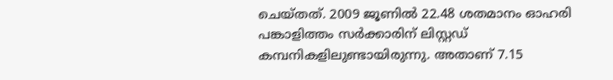ചെയ്‌തത്‌. 2009 ജൂണില്‍ 22.48 ശതമാനം ഓഹരി പങ്കാളിത്തം സര്‍ക്കാരിന്‌ ലിസ്റ്റഡ്‌ കമ്പനികളിലുണ്ടായിരുന്നു. അതാണ്‌ 7.15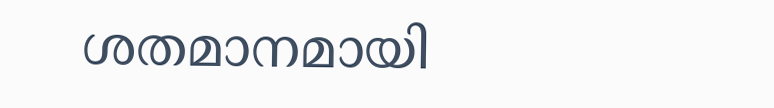ശതമാനമായി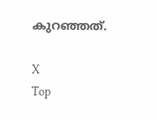കുറഞ്ഞത്‌.

X
Top